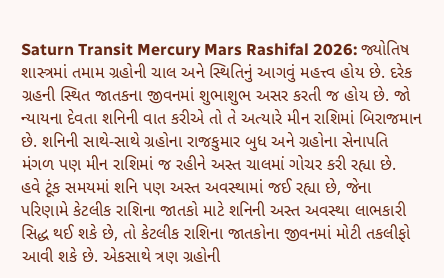Saturn Transit Mercury Mars Rashifal 2026: જ્યોતિષ શાસ્ત્રમાં તમામ ગ્રહોની ચાલ અને સ્થિતિનું આગવું મહત્ત્વ હોય છે. દરેક ગ્રહની સ્થિત જાતકના જીવનમાં શુભાશુભ અસર કરતી જ હોય છે. જો ન્યાયના દેવતા શનિની વાત કરીએ તો તે અત્યારે મીન રાશિમાં બિરાજમાન છે. શનિની સાથે-સાથે ગ્રહોના રાજકુમાર બુધ અને ગ્રહોના સેનાપતિ મંગળ પણ મીન રાશિમાં જ રહીને અસ્ત ચાલમાં ગોચર કરી રહ્યા છે.
હવે ટૂંક સમયમાં શનિ પણ અસ્ત અવસ્થામાં જઈ રહ્યા છે, જેના પરિણામે કેટલીક રાશિના જાતકો માટે શનિની અસ્ત અવસ્થા લાભકારી સિદ્ધ થઈ શકે છે, તો કેટલીક રાશિના જાતકોના જીવનમાં મોટી તકલીફો આવી શકે છે. એકસાથે ત્રણ ગ્રહોની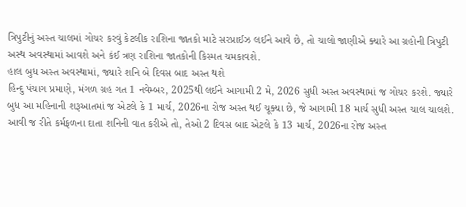ત્રિપુટીનું અસ્ત ચાલમાં ગોચર કરવું કેટલીક રાશિના જાતકો માટે સરપ્રાઈઝ લઈને આવે છે, તો ચાલો જાણીએ ક્યારે આ ગ્રહોની ત્રિપુટી અસ્થ અવસ્થામાં આવશે અને કંઈ ત્રણ રાશિના જાતકોની કિસ્મત ચમકાવશે.
હાલ બુધ અસ્ત અવસ્થામાં, જ્યારે શનિ બે દિવસ બાદ અસ્ત થશે
હિન્દુ પંચાગ પ્રમાણે, મંગળ ગ્રહ ગત 1 નવેમ્બર, 2025થી લઈને આગામી 2 મે, 2026 સુધી અસ્ત અવસ્થામાં જ ગોચર કરશે. જ્યારે બુધ આ મહિનાની શરૂઆતમાં જ એટલે કે 1 માર્ચ, 2026ના રોજ અસ્ત થઈ ચૂક્યા છે, જે આગામી 18 માર્ચ સુધી અસ્ત ચાલ ચાલશે.
આવી જ રીતે કર્મફળના દાતા શનિની વાત કરીએ તો, તેઓ 2 દિવસ બાદ એટલે કે 13 માર્ચ, 2026ના રોજ અસ્ત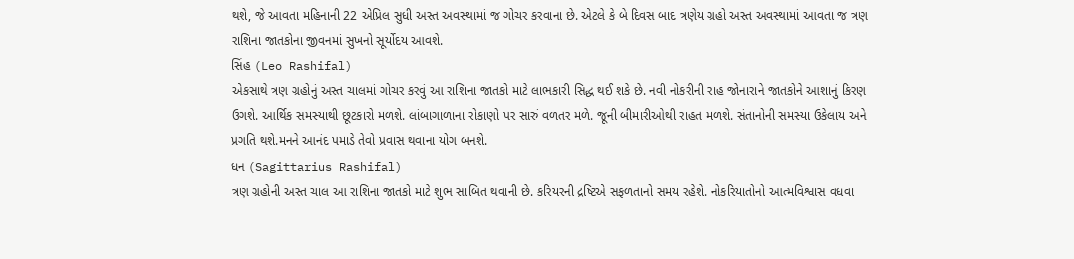થશે, જે આવતા મહિનાની 22 એપ્રિલ સુધી અસ્ત અવસ્થામાં જ ગોચર કરવાના છે. એટલે કે બે દિવસ બાદ ત્રણેય ગ્રહો અસ્ત અવસ્થામાં આવતા જ ત્રણ રાશિના જાતકોના જીવનમાં સુખનો સૂર્યોદય આવશે.
સિંહ (Leo Rashifal)
એકસાથે ત્રણ ગ્રહોનું અસ્ત ચાલમાં ગોચર કરવું આ રાશિના જાતકો માટે લાભકારી સિદ્ધ થઈ શકે છે. નવી નોકરીની રાહ જોનારાને જાતકોને આશાનું કિરણ ઉગશે. આર્થિક સમસ્યાથી છૂટકારો મળશે. લાંબાગાળાના રોકાણો પર સારું વળતર મળે. જૂની બીમારીઓથી રાહત મળશે. સંતાનોની સમસ્યા ઉકેલાય અને પ્રગતિ થશે.મનને આનંદ પમાડે તેવો પ્રવાસ થવાના યોગ બનશે.
ધન (Sagittarius Rashifal)
ત્રણ ગ્રહોની અસ્ત ચાલ આ રાશિના જાતકો માટે શુભ સાબિત થવાની છે. કરિયરની દ્રષ્ટિએ સફળતાનો સમય રહેશે. નોકરિયાતોનો આત્મવિશ્વાસ વધવા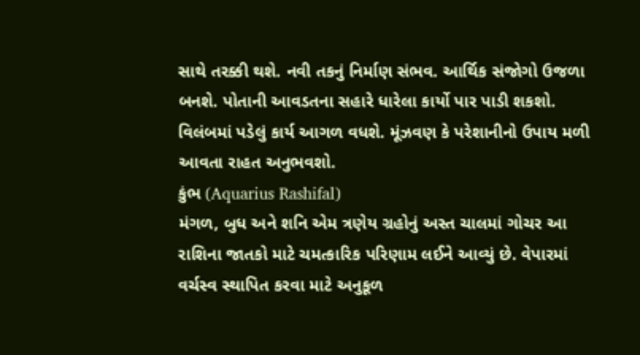સાથે તરક્કી થશે. નવી તકનું નિર્માણ સંભવ. આર્થિક સંજોગો ઉજળા બનશે. પોતાની આવડતના સહારે ધારેલા કાર્યો પાર પાડી શકશો. વિલંબમાં પડેલું કાર્ય આગળ વધશે. મૂંઝવણ કે પરેશાનીનો ઉપાય મળી આવતા રાહત અનુભવશો.
કુંભ (Aquarius Rashifal)
મંગળ, બુધ અને શનિ એમ ત્રણેય ગ્રહોનું અસ્ત ચાલમાં ગોચર આ રાશિના જાતકો માટે ચમત્કારિક પરિણામ લઈને આવ્યું છે. વેપારમાં વર્ચસ્વ સ્થાપિત કરવા માટે અનુકૂળ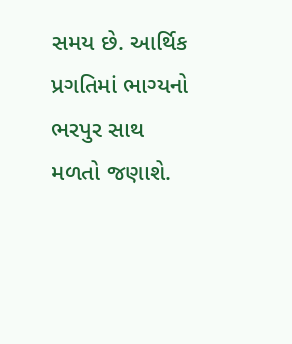સમય છે. આર્થિક પ્રગતિમાં ભાગ્યનો ભરપુર સાથ મળતો જણાશે.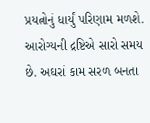પ્રયત્નોનું ધાર્યું પરિણામ મળશે. આરોગ્યની દ્રષ્ટિએ સારો સમય છે. અઘરાં કામ સરળ બનતા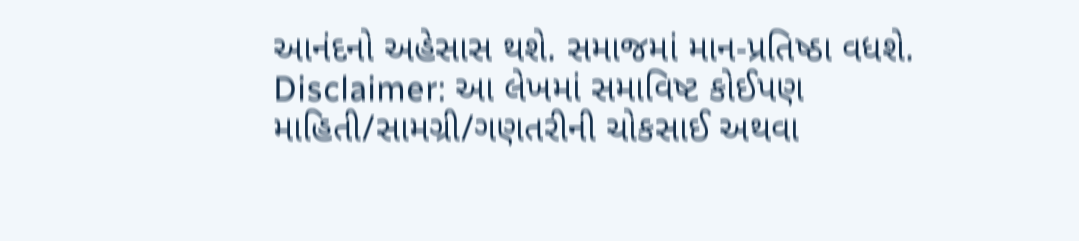આનંદનો અહેસાસ થશે. સમાજમાં માન-પ્રતિષ્ઠા વધશે.
Disclaimer: આ લેખમાં સમાવિષ્ટ કોઈપણ માહિતી/સામગ્રી/ગણતરીની ચોકસાઈ અથવા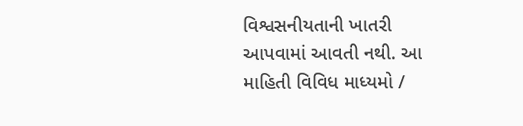વિશ્વસનીયતાની ખાતરી આપવામાં આવતી નથી. આ માહિતી વિવિધ માધ્યમો /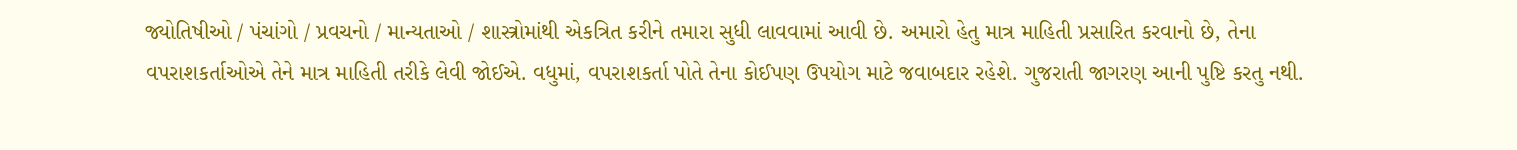જ્યોતિષીઓ / પંચાંગો / પ્રવચનો / માન્યતાઓ / શાસ્ત્રોમાંથી એકત્રિત કરીને તમારા સુધી લાવવામાં આવી છે. અમારો હેતુ માત્ર માહિતી પ્રસારિત કરવાનો છે, તેના વપરાશકર્તાઓએ તેને માત્ર માહિતી તરીકે લેવી જોઈએ. વધુમાં, વપરાશકર્તા પોતે તેના કોઈપણ ઉપયોગ માટે જવાબદાર રહેશે. ગુજરાતી જાગરણ આની પુષ્ટિ કરતુ નથી.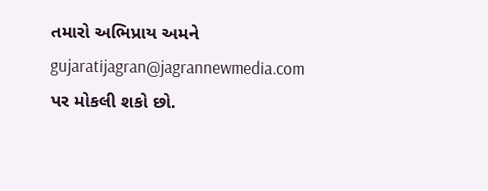તમારો અભિપ્રાય અમને gujaratijagran@jagrannewmedia.com પર મોકલી શકો છો.